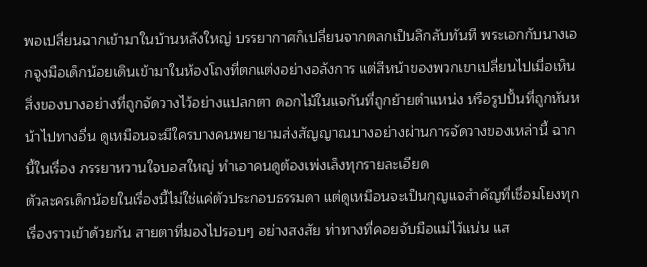พอเปลี่ยนฉากเข้ามาในบ้านหลังใหญ่ บรรยากาศก็เปลี่ยนจากตลกเป็นลึกลับทันที พระเอกกับนางเอกจูงมือเด็กน้อยเดินเข้ามาในห้องโถงที่ตกแต่งอย่างอลังการ แต่สีหน้าของพวกเขาเปลี่ยนไปเมื่อเห็นสิ่งของบางอย่างที่ถูกจัดวางไว้อย่างแปลกตา ดอกไม้ในแจกันที่ถูกย้ายตำแหน่ง หรือรูปปั้นที่ถูกหันหน้าไปทางอื่น ดูเหมือนจะมีใครบางคนพยายามส่งสัญญาณบางอย่างผ่านการจัดวางของเหล่านี้ ฉากนี้ในเรื่อง ภรรยาหวานใจบอสใหญ่ ทำเอาคนดูต้องเพ่งเล็งทุกรายละเอียด
ตัวละครเด็กน้อยในเรื่องนี้ไม่ใช่แค่ตัวประกอบธรรมดา แต่ดูเหมือนจะเป็นกุญแจสำคัญที่เชื่อมโยงทุกเรื่องราวเข้าด้วยกัน สายตาที่มองไปรอบๆ อย่างสงสัย ท่าทางที่คอยจับมือแม่ไว้แน่น แส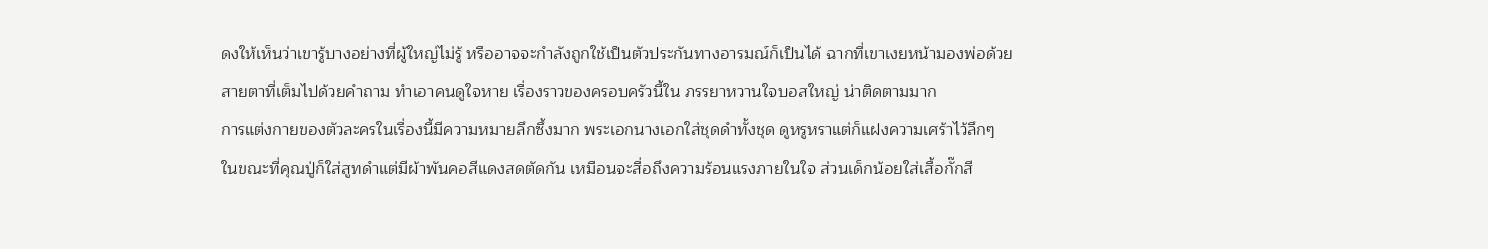ดงให้เห็นว่าเขารู้บางอย่างที่ผู้ใหญ่ไม่รู้ หรืออาจจะกำลังถูกใช้เป็นตัวประกันทางอารมณ์ก็เป็นได้ ฉากที่เขาเงยหน้ามองพ่อด้วยสายตาที่เต็มไปด้วยคำถาม ทำเอาคนดูใจหาย เรื่องราวของครอบครัวนี้ใน ภรรยาหวานใจบอสใหญ่ น่าติดตามมาก
การแต่งกายของตัวละครในเรื่องนี้มีความหมายลึกซึ้งมาก พระเอกนางเอกใส่ชุดดำทั้งชุด ดูหรูหราแต่ก็แฝงความเศร้าไว้ลึกๆ ในขณะที่คุณปู่ก็ใส่สูทดำแต่มีผ้าพันคอสีแดงสดตัดกัน เหมือนจะสื่อถึงความร้อนแรงภายในใจ ส่วนเด็กน้อยใส่เสื้อกั๊กสี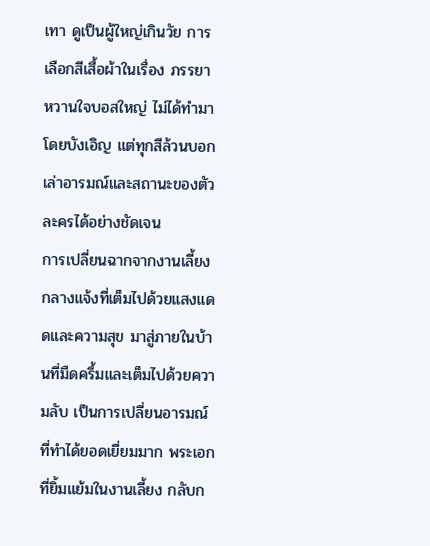เทา ดูเป็นผู้ใหญ่เกินวัย การเลือกสีเสื้อผ้าในเรื่อง ภรรยาหวานใจบอสใหญ่ ไม่ได้ทำมาโดยบังเอิญ แต่ทุกสีล้วนบอกเล่าอารมณ์และสถานะของตัวละครได้อย่างชัดเจน
การเปลี่ยนฉากจากงานเลี้ยงกลางแจ้งที่เต็มไปด้วยแสงแดดและความสุข มาสู่ภายในบ้านที่มืดครึ้มและเต็มไปด้วยความลับ เป็นการเปลี่ยนอารมณ์ที่ทำได้ยอดเยี่ยมมาก พระเอกที่ยิ้มแย้มในงานเลี้ยง กลับก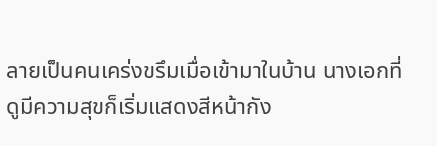ลายเป็นคนเคร่งขรึมเมื่อเข้ามาในบ้าน นางเอกที่ดูมีความสุขก็เริ่มแสดงสีหน้ากัง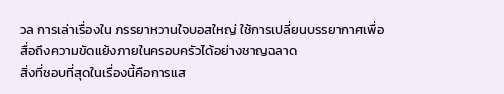วล การเล่าเรื่องใน ภรรยาหวานใจบอสใหญ่ ใช้การเปลี่ยนบรรยากาศเพื่อสื่อถึงความขัดแย้งภายในครอบครัวได้อย่างชาญฉลาด
สิ่งที่ชอบที่สุดในเรื่องนี้คือการแส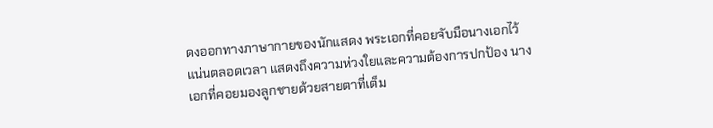ดงออกทางภาษากายของนักแสดง พระเอกที่คอยจับมือนางเอกไว้แน่นตลอดเวลา แสดงถึงความห่วงใยและความต้องการปกป้อง นางเอกที่คอยมองลูกชายด้วยสายตาที่เต็ม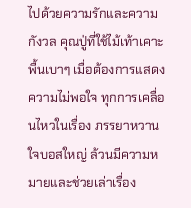ไปด้วยความรักและความกังวล คุณปู่ที่ใช้ไม้เท้าเคาะพื้นเบาๆ เมื่อต้องการแสดงความไม่พอใจ ทุกการเคลื่อนไหวในเรื่อง ภรรยาหวานใจบอสใหญ่ ล้วนมีความหมายและช่วยเล่าเรื่อง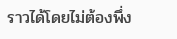ราวได้โดยไม่ต้องพึ่ง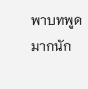พาบทพูดมากนัก